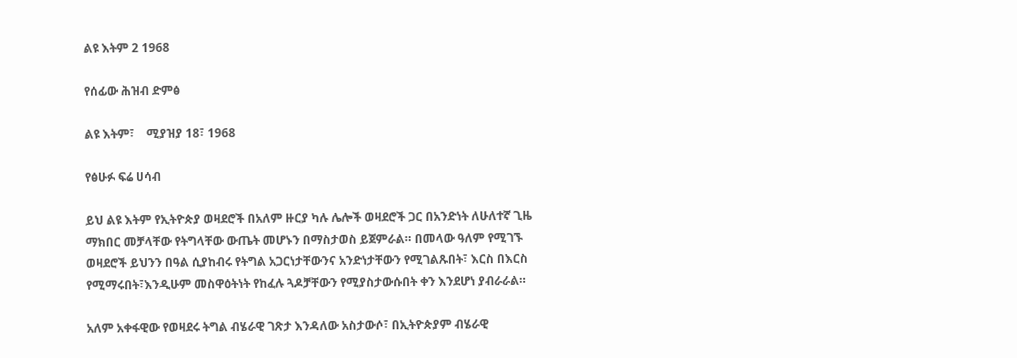ልዩ እትም 2 1968

የሰፊው ሕዝብ ድምፅ

ልዩ እትም፣    ሚያዝያ 18፣ 1968

የፅሁፉ ፍሬ ሀሳብ

ይህ ልዩ እትም የኢትዮጵያ ወዛደሮች በአለም ዙርያ ካሉ ሌሎች ወዛደሮች ጋር በአንድነት ለሁለተኛ ጊዜ ማክበር መቻላቸው የትግላቸው ውጤት መሆኑን በማስታወስ ይጀምራል። በመላው ዓለም የሚገኙ ወዛደሮች ይህንን በዓል ሲያከብሩ የትግል አጋርነታቸውንና አንድነታቸውን የሚገልጹበት፣ እርስ በእርስ የሚማሩበት፣እንዲሁም መስዋዕትነት የከፈሉ ጓዶቻቸውን የሚያስታውሱበት ቀን እንደሆነ ያብራራል።

አለም አቀፋዊው የወዛደሩ ትግል ብሄራዊ ገጽታ እንዳለው አስታውሶ፣ በኢትዮጵያም ብሄራዊ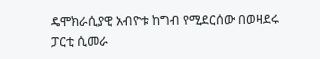ዴሞክራሲያዊ አብዮቱ ከግብ የሚደርሰው በወዛደሩ ፓርቲ ሲመራ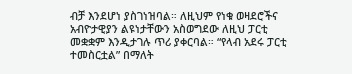ብቻ እንደሆነ ያስገነዝባል። ለዚህም የነቁ ወዛደሮችና አብዮታዊያን ልዩነታቸውን አስወግደው ለዚህ ፓርቲ መቋቋም እንዲታገሉ ጥሪ ያቀርባል። “የላብ አደሩ ፓርቲ ተመስርቷል” በማለት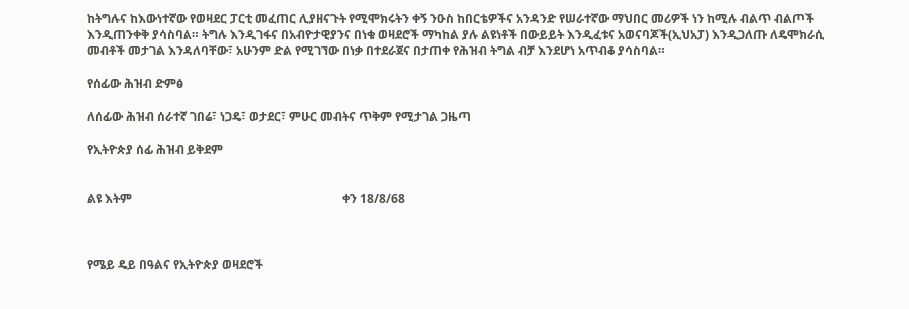ከትግሉና ከእውነተኛው የወዛደር ፓርቲ መፈጠር ሊያዘናጉት የሚሞክሩትን ቀኝ ንዑስ ከበርቴዎችና አንዳንድ የሠራተኛው ማህበር መሪዎች ነን ከሚሉ ብልጥ ብልጦች እንዲጠንቀቅ ያሳስባል። ትግሉ እንዲገፋና በአብዮታዊያንና በነቁ ወዛደሮች ማካከል ያሉ ልዩነቶች በውይይት እንዲፈቱና አወናባጆች(ኢህአፓ) እንዲጋለጡ ለዴሞክራሲ መብቶች መታገል እንዳለባቸው፣ አሁንም ድል የሚገኘው በነቃ በተደራጀና በታጠቀ የሕዝብ ትግል ብቻ እንደሆነ አጥብቆ ያሳስባል።

የሰፊው ሕዝብ ድምፅ

ለሰፊው ሕዝብ ሰራተኛ ገበሬ፣ ነጋዴ፣ ወታደር፣ ምሁር መብትና ጥቅም የሚታገል ጋዜጣ

የኢትዮጵያ ሰፊ ሕዝብ ይቅደም


ልዩ እትም                                                                      ቀን 18/8/68



የሜይ ዴይ በዓልና የኢትዮጵያ ወዛደሮች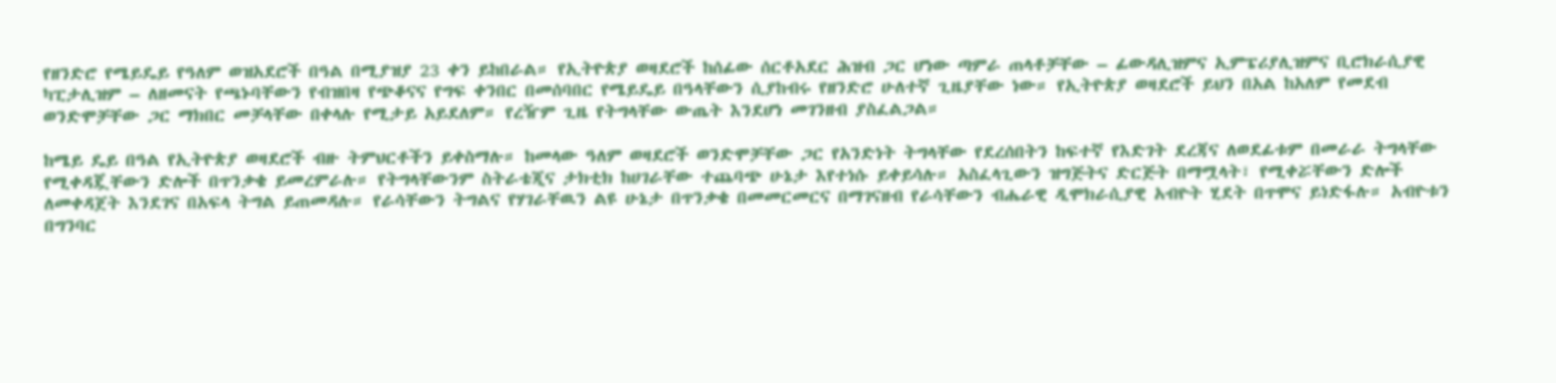የዘንድሮ የሜይዴይ የዓለም ወዝአደሮች በዓል በሚያዝያ 23 ቀን ይከበራል። የኢትዮጵያ ወዛደሮች ከሰፊው ሰርቶአደር ሕዝብ ጋር ሆነው ጣምራ ጠላቶቻቸው – ፊውዳሊዝምና ኢምፔሪያሊዝምና ቢሮክራሲያዊ ካፒታሊዝም – ለዘመናት የጫኑባቸውን የብዝበዛ የጭቆናና የግፍ ቀንበር በመሰባበር የሜይዴይ በዓላቸውን ሲያከብሩ የዘንድሮ ሁለተኛ ጊዜያቸው ነው። የኢትዮጵያ ወዛደሮች ይህን በአል ከአለም የመደብ ወንድሞቻቸው ጋር ማክበር መቻላቸው በቀላሉ የሚታይ አይደለም። የረዥም ጊዜ የትግላቸው ውጤት እንደሆነ መገንዘብ ያስፈልጋል።

ከሜይ ዴይ በዓል የኢትዮጵያ ወዛደሮች ብዙ ትምህርቶችን ይቀስማሉ። ከመላው ዓለም ወዛደሮች ወንድሞቻቸው ጋር የአንድነት ትግላቸው የደረሰበትን ከፍተኛ የእድገት ደረጃና ለወደፊቱም በመራራ ትግላቸው የሚቀዳጇቸውን ድሎች በጥንቃቄ ይመረምራሉ። የትግላቸውንም ስትራቴጂና ታክቲክ ከሀገራቸው ተጨባጭ ሁኔታ እየተነሱ ይቀይሳሉ። አስፈላጊውን ዝግጅትና ድርጅት በማሟላት፣ የሚቀሯቸውን ድሎች ለመቀዳጀት እንደገና በአፍላ ትግል ይጠመዳሉ። የራሳቸውን ትግልና የሃገራቸዉን ልዩ ሁኔታ በጥንቃቄ በመመርመርና በማገናዘብ የራሳቸውን ብሔራዊ ዲሞክራሲያዊ አብዮት ሂደት በጥሞና ይነድፋሉ። አብዮቱን በግንባር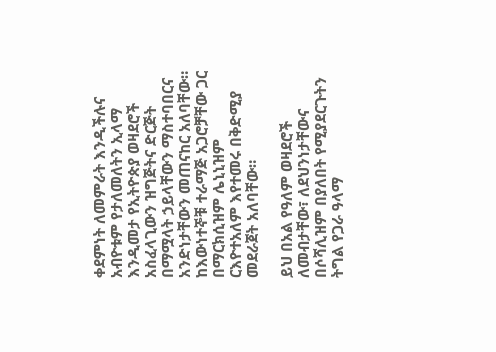ቀደምነት ለመምራት እንዲችሉና አብዮቱም የታለመለትን ኢላማ እንዲመታ የኢትዮጵያ ወዛደሮች አስፈላጊውን ዝግጅትና ድርጅት በማሟላት ኃይላቸውን ማስተባበርና አንድነታቸውን መጠናከር አለባቸው። ከእውነተኞቹ ተራማጅ አጋሮቻቸው ጋር በማርክሲዝም ሌኒኒዝም ርእዮተአለም እየተመሩ በቅድሚያ መደራጀት አለባቸው።

ይህ በአል የዓለም ወዛደሮች ለመብታቸው፣ ለደህንነታቸውና በሶሻሊዝም በያለበት የሚያደርጉትን ትግል የጋራ ዓላማ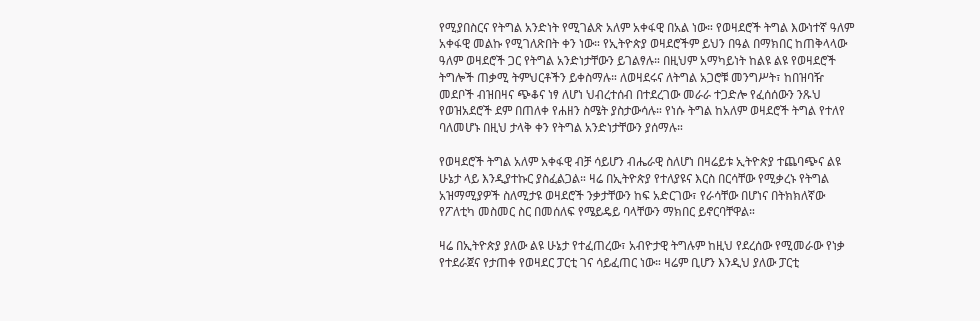የሚያበስርና የትግል አንድነት የሚገልጽ አለም አቀፋዊ በአል ነው። የወዛደሮች ትግል እውነተኛ ዓለም አቀፋዊ መልኩ የሚገለጽበት ቀን ነው። የኢትዮጵያ ወዛደሮችም ይህን በዓል በማክበር ከጠቅላላው ዓለም ወዛደሮች ጋር የትግል አንድነታቸውን ይገልፃሉ። በዚህም አማካይነት ከልዩ ልዩ የወዛደሮች ትግሎች ጠቃሚ ትምህርቶችን ይቀስማሉ። ለወዛደሩና ለትግል አጋሮቹ መንግሥት፣ ከበዝባዥ መደቦች ብዝበዛና ጭቆና ነፃ ለሆነ ህብረተሰብ በተደረገው መራራ ተጋድሎ የፈሰሰውን ንጹህ የወዝአደሮች ደም በጠለቀ የሐዘን ስሜት ያስታውሳሉ። የነሱ ትግል ከአለም ወዛደሮች ትግል የተለየ ባለመሆኑ በዚህ ታላቅ ቀን የትግል አንድነታቸውን ያሰማሉ።

የወዛደሮች ትግል አለም አቀፋዊ ብቻ ሳይሆን ብሔራዊ ስለሆነ በዛሬይቱ ኢትዮጵያ ተጨባጭና ልዩ ሁኔታ ላይ እንዲያተኩር ያስፈልጋል። ዛሬ በኢትዮጵያ የተለያዩና እርስ በርሳቸው የሚቃረኑ የትግል አዝማሚያዎች ስለሚታዩ ወዛደሮች ንቃታቸውን ከፍ አድርገው፣ የራሳቸው በሆነና በትክክለኛው የፖለቲካ መስመር ስር በመሰለፍ የሜይዴይ ባላቸውን ማክበር ይኖርባቸዋል።

ዛሬ በኢትዮጵያ ያለው ልዩ ሁኔታ የተፈጠረው፣ አብዮታዊ ትግሉም ከዚህ የደረሰው የሚመራው የነቃ የተደራጀና የታጠቀ የወዛደር ፓርቲ ገና ሳይፈጠር ነው። ዛሬም ቢሆን እንዲህ ያለው ፓርቲ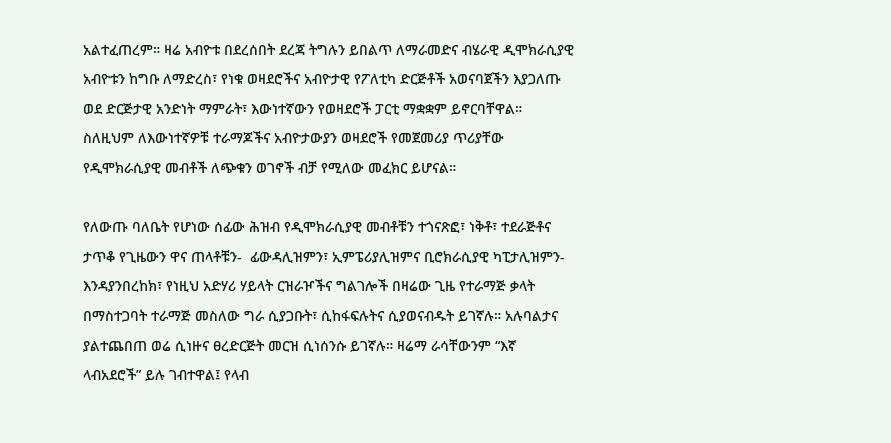አልተፈጠረም። ዛሬ አብዮቱ በደረሰበት ደረጃ ትግሉን ይበልጥ ለማራመድና ብሄራዊ ዲሞክራሲያዊ አብዮቱን ከግቡ ለማድረስ፣ የነቁ ወዛደሮችና አብዮታዊ የፖለቲካ ድርጅቶች አወናባጀችን እያጋለጡ ወደ ድርጅታዊ አንድነት ማምራት፣ እውነተኛውን የወዛደሮች ፓርቲ ማቋቋም ይኖርባቸዋል። ስለዚህም ለእውነተኛዎቹ ተራማጆችና አብዮታውያን ወዛደሮች የመጀመሪያ ጥሪያቸው የዲሞክራሲያዊ መብቶች ለጭቁን ወገኖች ብቻ የሚለው መፈክር ይሆናል።

የለውጡ ባለቤት የሆነው ሰፊው ሕዝብ የዲሞክራሲያዊ መብቶቹን ተጎናጽፎ፣ ነቅቶ፣ ተደራጅቶና ታጥቆ የጊዜውን ዋና ጠላቶቹን-  ፊውዳሊዝምን፣ ኢምፔሪያሊዝምና ቢሮክራሲያዊ ካፒታሊዝምን- እንዳያንበረከክ፣ የነዚህ አድሃሪ ሃይላት ርዝራዦችና ግልገሎች በዛሬው ጊዜ የተራማጅ ቃላት በማስተጋባት ተራማጅ መስለው ግራ ሲያጋቡት፣ ሲከፋፍሉትና ሲያወናብዱት ይገኛሉ። አሉባልታና ያልተጨበጠ ወሬ ሲነዙና ፀረድርጅት መርዝ ሲነሰንሱ ይገኛሉ። ዛሬማ ራሳቸውንም “እኛ ላብአደሮች” ይሉ ገብተዋል፤ የላብ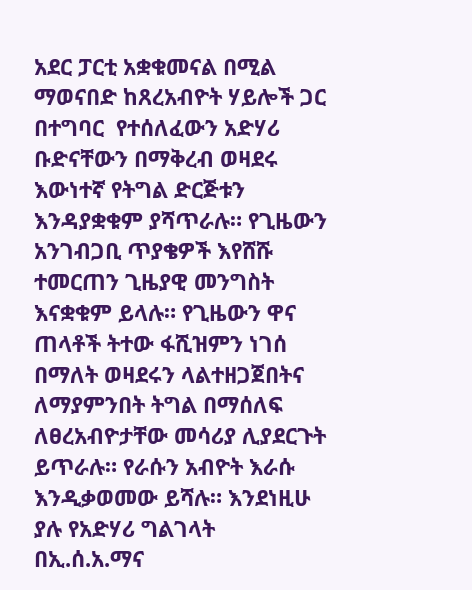አደር ፓርቲ አቋቁመናል በሚል ማወናበድ ከጸረአብዮት ሃይሎች ጋር በተግባር  የተሰለፈውን አድሃሪ ቡድናቸውን በማቅረብ ወዛደሩ እውነተኛ የትግል ድርጅቱን እንዳያቋቁም ያሻጥራሉ። የጊዜውን አንገብጋቢ ጥያቄዎች እየሸሹ ተመርጠን ጊዜያዊ መንግስት እናቋቁም ይላሉ። የጊዜውን ዋና ጠላቶች ትተው ፋሺዝምን ነገሰ በማለት ወዛደሩን ላልተዘጋጀበትና ለማያምንበት ትግል በማሰለፍ ለፀረአብዮታቸው መሳሪያ ሊያደርጉት ይጥራሉ። የራሱን አብዮት እራሱ እንዲቃወመው ይሻሉ። እንደነዚሁ ያሉ የአድሃሪ ግልገላት በኢ.ሰ.አ.ማና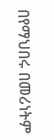በየማህበሩ በመሪነትም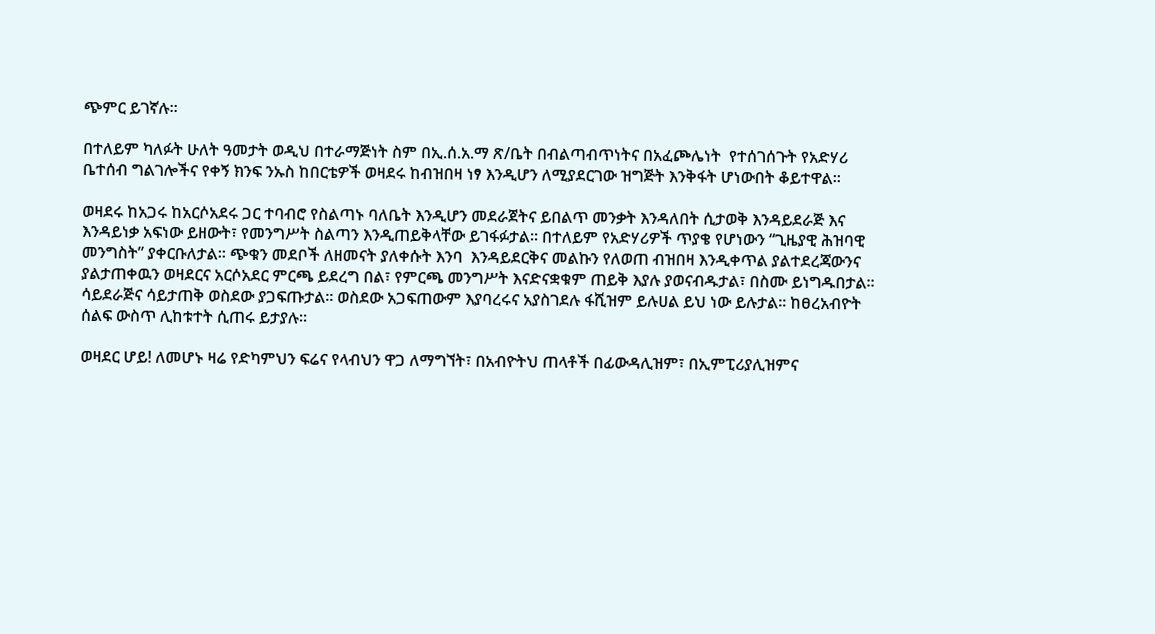ጭምር ይገኛሉ።

በተለይም ካለፉት ሁለት ዓመታት ወዲህ በተራማጅነት ስም በኢ.ሰ.አ.ማ ጽ/ቤት በብልጣብጥነትና በአፈጮሌነት  የተሰገሰጉት የአድሃሪ ቤተሰብ ግልገሎችና የቀኝ ክንፍ ንኡስ ከበርቴዎች ወዛደሩ ከብዝበዛ ነፃ እንዲሆን ለሚያደርገው ዝግጅት እንቅፋት ሆነውበት ቆይተዋል።

ወዛደሩ ከአጋሩ ከአርሶአደሩ ጋር ተባብሮ የስልጣኑ ባለቤት እንዲሆን መደራጀትና ይበልጥ መንቃት እንዳለበት ሲታወቅ እንዳይደራጅ እና እንዳይነቃ አፍነው ይዘውት፣ የመንግሥት ስልጣን እንዲጠይቅላቸው ይገፋፉታል። በተለይም የአድሃሪዎች ጥያቄ የሆነውን “ጊዜያዊ ሕዝባዊ መንግስት” ያቀርቡለታል። ጭቁን መደቦች ለዘመናት ያለቀሱት እንባ  እንዳይደርቅና መልኩን የለወጠ ብዝበዛ እንዲቀጥል ያልተደረጃውንና ያልታጠቀዉን ወዛደርና አርሶአደር ምርጫ ይደረግ በል፣ የምርጫ መንግሥት እናድናቋቁም ጠይቅ እያሉ ያወናብዱታል፣ በስሙ ይነግዱበታል። ሳይደራጅና ሳይታጠቅ ወስደው ያጋፍጡታል። ወስደው አጋፍጠውም እያባረሩና አያስገደሉ ፋሺዝም ይሉሀል ይህ ነው ይሉታል። ከፀረአብዮት ሰልፍ ውስጥ ሊከቱተት ሲጠሩ ይታያሉ።

ወዛደር ሆይ! ለመሆኑ ዛሬ የድካምህን ፍሬና የላብህን ዋጋ ለማግኘት፣ በአብዮትህ ጠላቶች በፊውዳሊዝም፣ በኢምፒሪያሊዝምና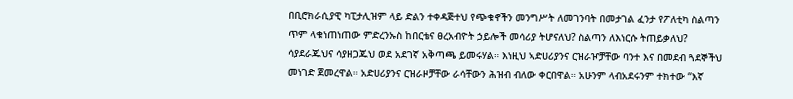በቢሮክራሲያዊ ካፒታሊዝም ላይ ድልን ተቀዳጅተህ የጭቁኖችን መንግሥት ለመገንባት በመታገል ፈንታ የፖለቲካ ስልጣን ጥም ላቁነጠነጠው ምድረንኡስ ከበርቴና ፀረአብዮት ኃይሎች መሳሪያ ትሆናለህ? ስልጣን ለእነርሱ ትጠይቃለህ? ሳያደራጁህና ሳያዘጋጁህ ወደ አደገኛ አቅጣጫ ይመሩሃል። እነዚህ ኣድሀሪያንና ርዝራዦቻቸው ባንተ እና በመደብ ጓደኞችህ መነገድ ጀመረዋል። አድሀሪያንና ርዝራዞቻቸው ራሳቸውን ሕዝብ ብለው ቀርበዋል። አሁንም ላብአደሩንም ተክተው “እኛ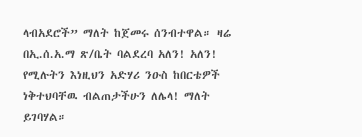ላብአደሮች” ማለት ከጀመሩ ሰንብተዋል። ዛሬ በኢ.ሰ.አ.ማ ጽ/ቤት ባልደረባ አለን! አለን! የሚሉትን እነዚህን አድሃሪ ንዑስ ከበርቴዎች ነቅተህባቸዉ ብልጠታችሁን ለሌላ! ማለት ይገባሃል።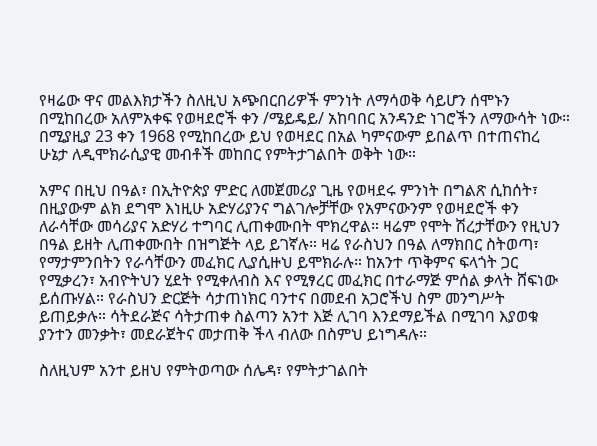የዛሬው ዋና መልእክታችን ስለዚህ አጭበርበሪዎች ምንነት ለማሳወቅ ሳይሆን ሰሞኑን በሚከበረው አለምአቀፍ የወዛደሮች ቀን /ሜይዴይ/ አከባበር አንዳንድ ነገሮችን ለማውሳት ነው።  በሚያዚያ 23 ቀን 1968 የሚከበረው ይህ የወዛደር በአል ካምናውም ይበልጥ በተጠናከረ ሁኔታ ለዲሞክራሲያዊ መብቶች መከበር የምትታገልበት ወቅት ነው።

አምና በዚህ በዓል፣ በኢትዮጵያ ምድር ለመጀመሪያ ጊዜ የወዛደሩ ምንነት በግልጽ ሲከሰት፣ በዚያውም ልክ ደግሞ እነዚሁ አድሃሪያንና ግልገሎቻቸው የአምናውንም የወዛደሮች ቀን ለራሳቸው መሳሪያና አድሃሪ ተግባር ሊጠቀሙበት ሞክረዋል። ዛሬም የሞት ሽረታቸውን የዚህን በዓል ይዘት ሊጠቀሙበት በዝግጅት ላይ ይገኛሉ። ዛሬ የራስህን በዓል ለማክበር ስትወጣ፣ የማታምንበትን የራሳቸውን መፈክር ሊያሲዙህ ይሞክራሉ። ከአንተ ጥቅምና ፍላጎት ጋር  የሚቃረን፣ አብዮትህን ሂደት የሚቀለብስ እና የሚፃረር መፈክር በተራማጅ ምሰል ቃላት ሸፍነው ይሰጡሃል። የራስህን ድርጅት ሳታጠነክር ባንተና በመደብ አጋሮችህ ስም መንግሥት ይጠይቃሉ። ሳትደራጅና ሳትታጠቀ ስልጣን አንተ እጅ ሊገባ እንደማይችል በሚገባ እያወቁ ያንተን መንቃት፣ መደራጀትና መታጠቅ ችላ ብለው በስምህ ይነግዳሉ።

ስለዚህም አንተ ይዘህ የምትወጣው ሰሌዳ፣ የምትታገልበት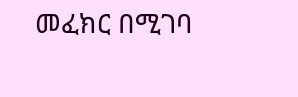መፈክር በሚገባ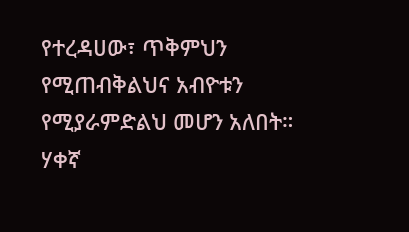የተረዳሀው፣ ጥቅምህን የሚጠብቅልህና አብዮቱን የሚያራምድልህ መሆን አለበት። ሃቀኛ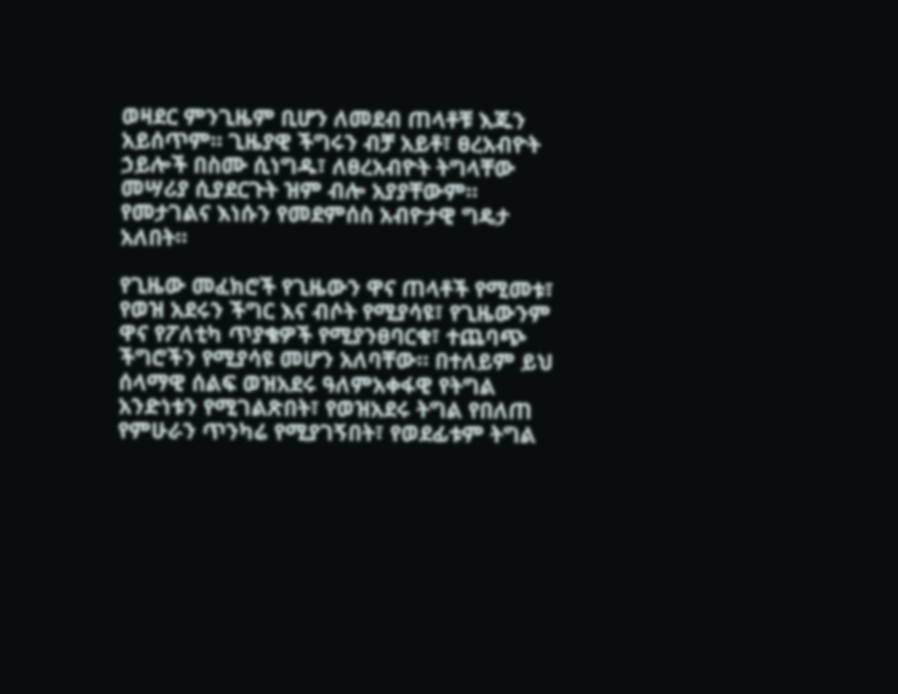ወዛደር ምንጊዜም ቢሆን ለመደብ ጠላቶቹ እጁን አይሰጥም። ጊዜያዊ ችግሩን ብቻ አይቶ፣ ፀረአብዮት ኃይሎች በስሙ ሲነግዱ፣ ለፀረአብዮት ትግላቸው መሣሪያ ሲያደርጉት ዝም ብሎ አያያቸውም። የመታገልና እነሱን የመደምሰስ አብዮታዊ ግዴታ አለበት።

የጊዜው መፈክሮች የጊዜውን ዋና ጠላቶች የሚመቱ፣ የወዝ አደሩን ችግር እና ብሶት የሚያሳዩ፣ የጊዜውንም ዋና የፖለቲካ ጥያቄዎች የሚያንፀባርቁ፣ ተጨባጭ ችግሮችን የሚያሳዩ መሆን አለባቸው። በተለይም ይህ ሰላማዊ ሰልፍ ወዝአደሩ ዓለምአቀፋዊ የትግል አንድነቱን የሚገልጽበት፣ የወዝአደሩ ትግል የበለጠ የምሁራን ጥንካሬ የሚያገኝበት፣ የወደፊቱም ትግል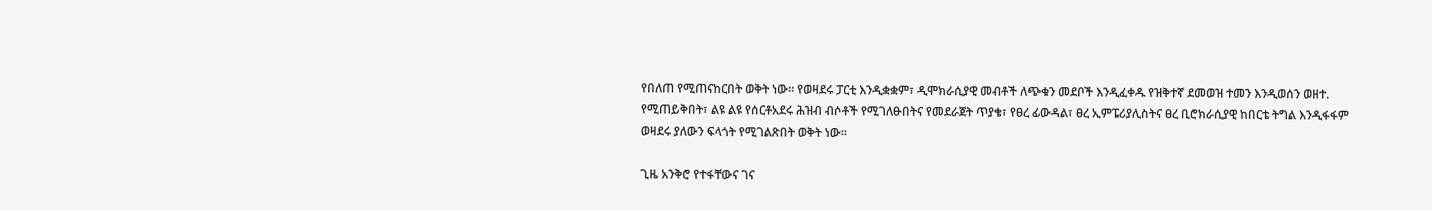የበለጠ የሚጠናከርበት ወቅት ነው። የወዛደሩ ፓርቲ እንዲቋቋም፣ ዲሞክራሲያዊ መብቶች ለጭቁን መደቦች እንዲፈቀዱ የዝቅተኛ ደመወዝ ተመን እንዲወሰን ወዘተ. የሚጠይቅበት፣ ልዩ ልዩ የሰርቶአደሩ ሕዝብ ብሶቶች የሚገለፁበትና የመደራጀት ጥያቄ፣ የፀረ ፊውዳል፣ ፀረ ኢምፔሪያሊስትና ፀረ ቢሮክራሲያዊ ከበርቴ ትግል እንዲፋፋም ወዛደሩ ያለውን ፍላጎት የሚገልጽበት ወቅት ነው።

ጊዜ አንቅሮ የተፋቸውና ገና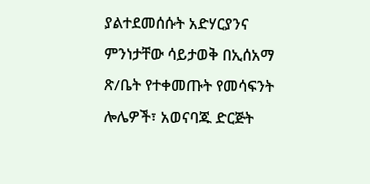ያልተደመሰሱት አድሃርያንና ምንነታቸው ሳይታወቅ በኢሰአማ ጽ/ቤት የተቀመጡት የመሳፍንት ሎሌዎች፣ አወናባጁ ድርጅት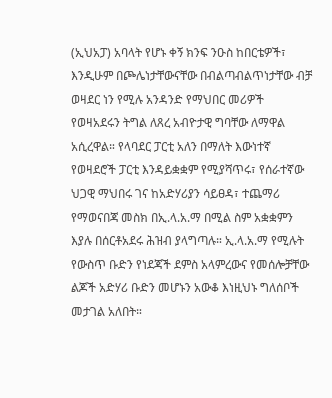(ኢህአፓ) አባላት የሆኑ ቀኝ ክንፍ ንዑስ ከበርቴዎች፣ እንዲሁም በጮሌነታቸውናቸው በብልጣብልጥነታቸው ብቻ ወዛደር ነን የሚሉ አንዳንድ የማህበር መሪዎች የወዛአደሩን ትግል ለጸረ አብዮታዊ ግባቸው ለማዋል አሲረዋል። የላባደር ፓርቲ አለን በማለት እውነተኛ የወዛደሮች ፓርቲ እንዳይቋቋም የሚያሻጥሩ፣ የሰራተኛው ህጋዊ ማህበሩ ገና ከአድሃሪያን ሳይፀዳ፣ ተጨማሪ የማወናበጃ መስክ በኢ.ላ.አ.ማ በሚል ስም አቋቋምን እያሉ በሰርቶአደሩ ሕዝብ ያላግጣሉ። ኢ.ላ.አ.ማ የሚሉት የውስጥ ቡድን የነደጃች ደምስ አላምረውና የመሰሎቻቸው ልጆች አድሃሪ ቡድን መሆኑን አውቆ እነዚህኑ ግለሰቦች መታገል አለበት።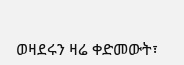ወዛደሩን ዛሬ ቀድመውት፣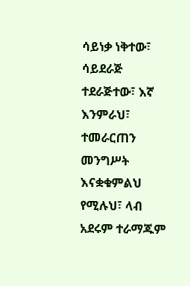ሳይነቃ ነቅተው፣ ሳይደራጅ ተደራጅተው፣ እኛ እንምራህ፣ ተመራርጠን መንግሥት እናቋቁምልህ የሚሉህ፣ ላብ አደሩም ተራማጁም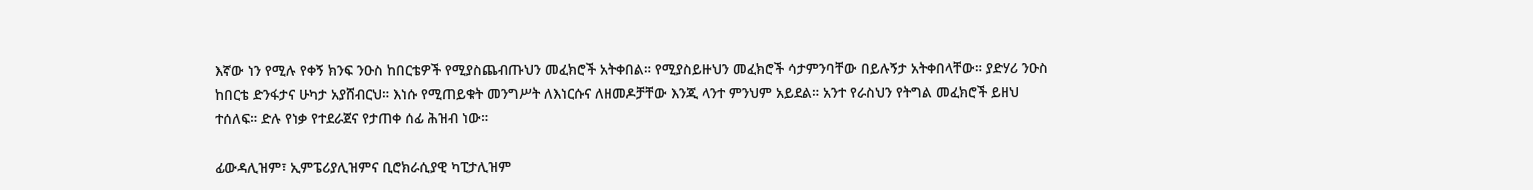እኛው ነን የሚሉ የቀኝ ክንፍ ንዑስ ከበርቴዎች የሚያስጨብጡህን መፈክሮች አትቀበል። የሚያስይዙህን መፈክሮች ሳታምንባቸው በይሉኝታ አትቀበላቸው። ያድሃሪ ንዑስ ከበርቴ ድንፋታና ሁካታ አያሸብርህ። እነሱ የሚጠይቁት መንግሥት ለእነርሱና ለዘመዶቻቸው እንጂ ላንተ ምንህም አይደል። አንተ የራስህን የትግል መፈክሮች ይዘህ ተሰለፍ። ድሉ የነቃ የተደራጀና የታጠቀ ሰፊ ሕዝብ ነው።

ፊውዳሊዝም፣ ኢምፔሪያሊዝምና ቢሮክራሲያዊ ካፒታሊዝም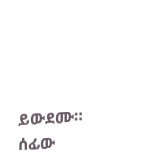ይውደሙ።
ሰፊው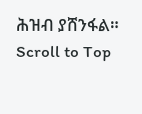ሕዝብ ያሸንፋል።
Scroll to Top